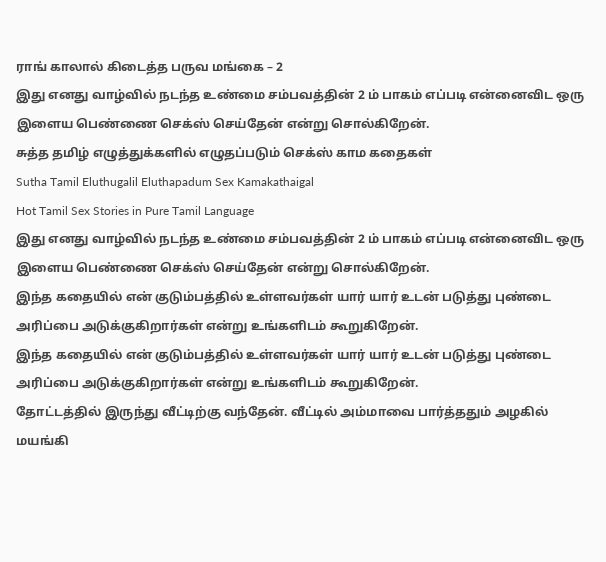ராங் காலால் கிடைத்த பருவ மங்கை – 2
இது எனது வாழ்வில் நடந்த உண்மை சம்பவத்தின் 2 ம் பாகம் எப்படி என்னைவிட ஒரு இளைய பெண்ணை செக்ஸ் செய்தேன் என்று சொல்கிறேன்.
சுத்த தமிழ் எழுத்துக்களில் எழுதப்படும் செக்ஸ் காம கதைகள்
Sutha Tamil Eluthugalil Eluthapadum Sex Kamakathaigal
Hot Tamil Sex Stories in Pure Tamil Language
இது எனது வாழ்வில் நடந்த உண்மை சம்பவத்தின் 2 ம் பாகம் எப்படி என்னைவிட ஒரு இளைய பெண்ணை செக்ஸ் செய்தேன் என்று சொல்கிறேன்.
இந்த கதையில் என் குடும்பத்தில் உள்ளவர்கள் யார் யார் உடன் படுத்து புண்டை அரிப்பை அடுக்குகிறார்கள் என்று உங்களிடம் கூறுகிறேன்.
இந்த கதையில் என் குடும்பத்தில் உள்ளவர்கள் யார் யார் உடன் படுத்து புண்டை அரிப்பை அடுக்குகிறார்கள் என்று உங்களிடம் கூறுகிறேன்.
தோட்டத்தில் இருந்து வீட்டிற்கு வந்தேன். வீட்டில் அம்மாவை பார்த்ததும் அழகில் மயங்கி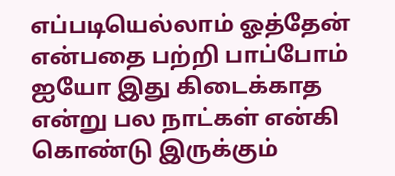எப்படியெல்லாம் ஓத்தேன் என்பதை பற்றி பாப்போம்
ஐயோ இது கிடைக்காத என்று பல நாட்கள் என்கி கொண்டு இருக்கும்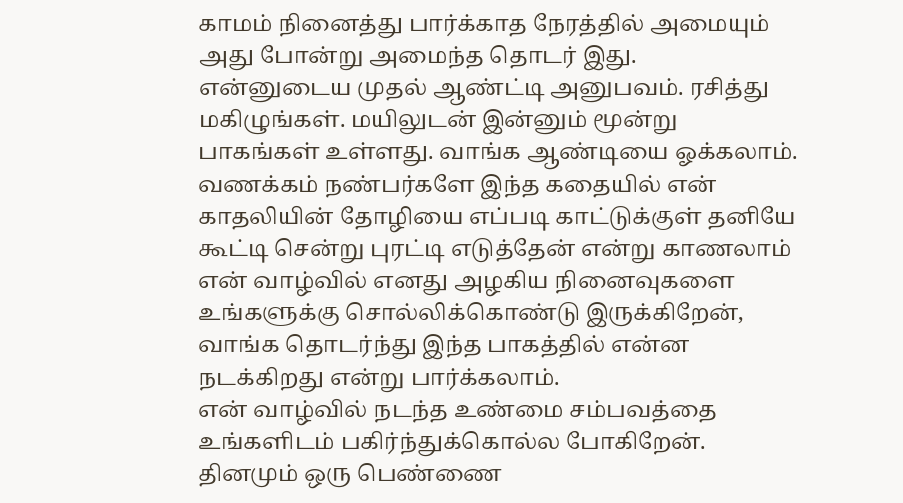காமம் நினைத்து பார்க்காத நேரத்தில் அமையும் அது போன்று அமைந்த தொடர் இது.
என்னுடைய முதல் ஆண்ட்டி அனுபவம். ரசித்து மகிழுங்கள். மயிலுடன் இன்னும் மூன்று பாகங்கள் உள்ளது. வாங்க ஆண்டியை ஓக்கலாம்.
வணக்கம் நண்பர்களே இந்த கதையில் என் காதலியின் தோழியை எப்படி காட்டுக்குள் தனியே கூட்டி சென்று புரட்டி எடுத்தேன் என்று காணலாம்
என் வாழ்வில் எனது அழகிய நினைவுகளை உங்களுக்கு சொல்லிக்கொண்டு இருக்கிறேன், வாங்க தொடர்ந்து இந்த பாகத்தில் என்ன நடக்கிறது என்று பார்க்கலாம்.
என் வாழ்வில் நடந்த உண்மை சம்பவத்தை உங்களிடம் பகிர்ந்துக்கொல்ல போகிறேன். தினமும் ஒரு பெண்ணை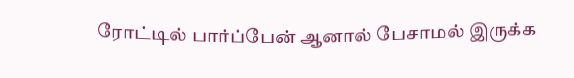ரோட்டில் பார்ப்பேன் ஆனால் பேசாமல் இருக்க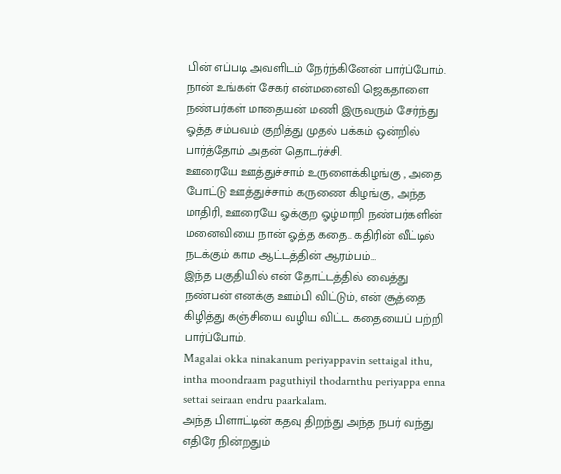பின் எப்படி அவளிடம் நேர்ந்கினேன் பார்ப்போம்.
நான் உங்கள் சேகர் என்மனைவி ஜெகதாளை நண்பர்கள் மாதையன் மணி இருவரும் சேர்ந்து ஓத்த சம்பவம் குறித்து முதல் பக்கம் ஒன்றில் பார்த்தோம் அதன் தொடர்ச்சி.
ஊரையே ஊத்துச்சாம் உருளைக்கிழங்கு , அதை போட்டு ஊத்துச்சாம் கருணை கிழங்கு, அந்த மாதிரி, ஊரையே ஓக்குற ஓழ்மாறி நண்பர்களின் மனைவியை நான் ஓத்த கதை.. கதிரின் வீட்டில் நடக்கும் காம ஆட்டத்தின் ஆரம்பம்…
இந்த பகுதியில் என் தோட்டத்தில் வைத்து நண்பன் எனக்கு ஊம்பி விட்டும், என் சூத்தை கிழித்து கஞ்சியை வழிய விட்ட கதையைப் பற்றி பார்ப்போம்.
Magalai okka ninakanum periyappavin settaigal ithu, intha moondraam paguthiyil thodarnthu periyappa enna settai seiraan endru paarkalam.
அந்த பிளாட்டின் கதவு திறந்து அந்த நபர் வந்து எதிரே நின்றதும்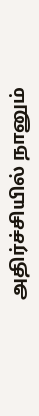அதிர்ச்சியில் நானும்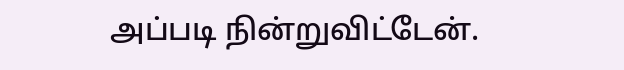அப்படி நின்றுவிட்டேன்.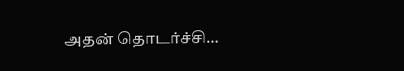அதன் தொடர்ச்சி…